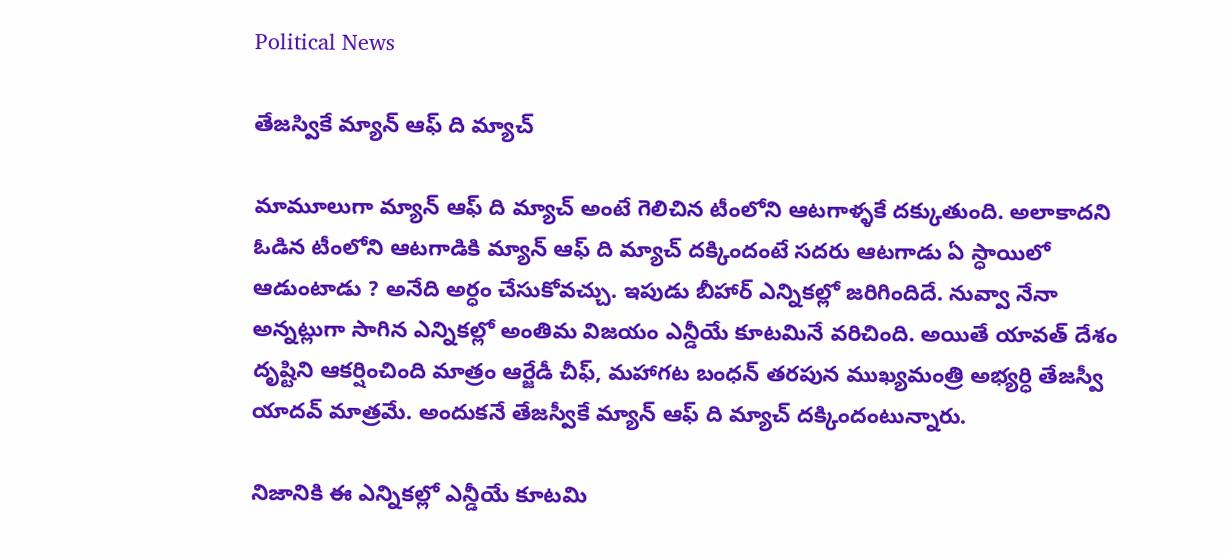Political News

తేజస్వికే మ్యాన్ ఆఫ్ ది మ్యాచ్

మామూలుగా మ్యాన్ ఆఫ్ ది మ్యాచ్ అంటే గెలిచిన టీంలోని ఆటగాళ్ళకే దక్కుతుంది. అలాకాదని ఓడిన టీంలోని ఆటగాడికి మ్యాన్ ఆఫ్ ది మ్యాచ్ దక్కిందంటే సదరు ఆటగాడు ఏ స్ధాయిలో ఆడుంటాడు ? అనేది అర్ధం చేసుకోవచ్చు. ఇపుడు బీహార్ ఎన్నికల్లో జరిగిందిదే. నువ్వా నేనా అన్నట్లుగా సాగిన ఎన్నికల్లో అంతిమ విజయం ఎన్డీయే కూటమినే వరిచింది. అయితే యావత్ దేశం దృష్టిని ఆకర్షించింది మాత్రం ఆర్జేడీ చీఫ్, మహాగట బంధన్ తరపున ముఖ్యమంత్రి అభ్యర్ధి తేజస్వీ యాదవ్ మాత్రమే. అందుకనే తేజస్వీకే మ్యాన్ ఆఫ్ ది మ్యాచ్ దక్కిందంటున్నారు.

నిజానికి ఈ ఎన్నికల్లో ఎన్డీయే కూటమి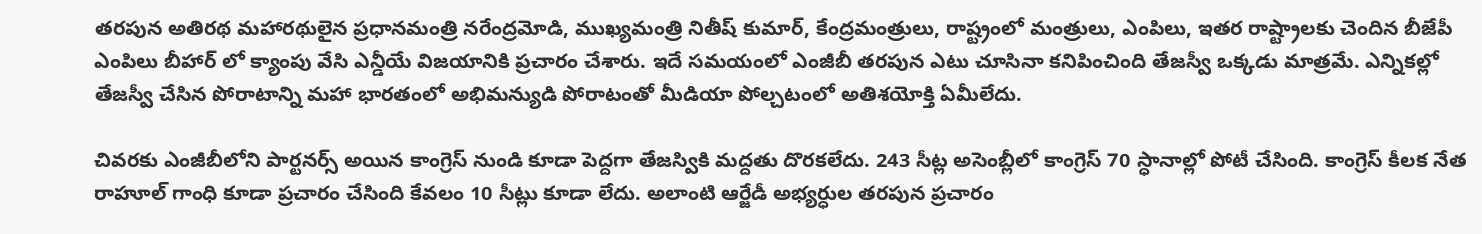తరపున అతిరథ మహారథులైన ప్రధానమంత్రి నరేంద్రమోడి, ముఖ్యమంత్రి నితీష్ కుమార్, కేంద్రమంత్రులు, రాష్ట్రంలో మంత్రులు, ఎంపిలు, ఇతర రాష్ట్రాలకు చెందిన బీజేపీ ఎంపిలు బీహార్ లో క్యాంపు వేసి ఎన్డీయే విజయానికి ప్రచారం చేశారు. ఇదే సమయంలో ఎంజీబీ తరపున ఎటు చూసినా కనిపించింది తేజస్వీ ఒక్కడు మాత్రమే. ఎన్నికల్లో తేజస్వీ చేసిన పోరాటాన్ని మహా భారతంలో అభిమన్యుడి పోరాటంతో మీడియా పోల్చటంలో అతిశయోక్తి ఏమీలేదు.

చివరకు ఎంజీబీలోని పార్టనర్స్ అయిన కాంగ్రెస్ నుండి కూడా పెద్దగా తేజస్వికి మద్దతు దొరకలేదు. 243 సీట్ల అసెంబ్లీలో కాంగ్రెస్ 70 స్ధానాల్లో పోటీ చేసింది. కాంగ్రెస్ కీలక నేత రాహూల్ గాంధి కూడా ప్రచారం చేసింది కేవలం 10 సీట్లు కూడా లేదు. అలాంటి ఆర్జేడీ అభ్యర్ధుల తరపున ప్రచారం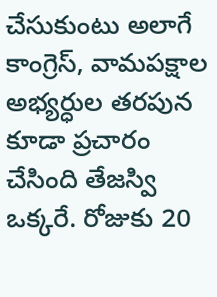చేసుకుంటు అలాగే కాంగ్రెస్, వామపక్షాల అభ్యర్ధుల తరపున కూడా ప్రచారం చేసింది తేజస్వి ఒక్కరే. రోజుకు 20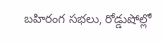బహిరంగ సభలు, రోడ్డుషోల్లో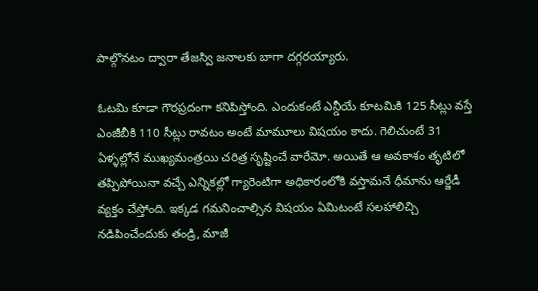పాల్గొనటం ద్వారా తేజస్వి జనాలకు బాగా దగ్గరయ్యారు.

ఓటమి కూడా గౌరప్రదంగా కనిపిస్తోంది. ఎందుకంటే ఎన్డీయే కూటమికి 125 సీట్లు వస్తే ఎంజీబీకి 110 సీట్లు రావటం అంటే మామూలు విషయం కాదు. గెలిచుంటే 31 ఏళ్ళల్లోనే ముఖ్యమంత్రయి చరిత్ర సృష్టించే వారేమో. అయితే ఆ అవకాశం తృటిలో తప్పిపోయినా వచ్చే ఎన్నికల్లో గ్యారెంటిగా అధికారంలోకి వస్తామనే ధీమాను ఆర్జేడీ వ్యక్తం చేస్తోంది. ఇక్కడ గమనించాల్సిన విషయం ఏమిటంటే సలహాలిచ్చి నడిపించేందుకు తండ్రి, మాజీ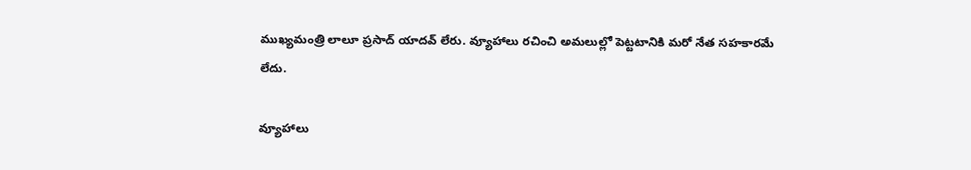ముఖ్యమంత్రి లాలూ ప్రసాద్ యాదవ్ లేరు. వ్యూహాలు రచించి అమలుల్లో పెట్టటానికి మరో నేత సహకారమే లేదు.

వ్యూహాలు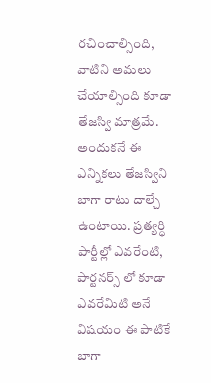రచించాల్సింది, వాటిని అమలు చేయాల్సింది కూడా తేజస్వి మాత్రమే. అందుకనే ఈ ఎన్నికలు తేజస్విని బాగా రాటు దాల్చే ఉంటాయి. ప్రత్యర్ధి పార్టీల్లో ఎవరేంటి, పార్టనర్స్ లో కూడా ఎవరేమిటి అనే విషయం ఈ పాటికే బాగా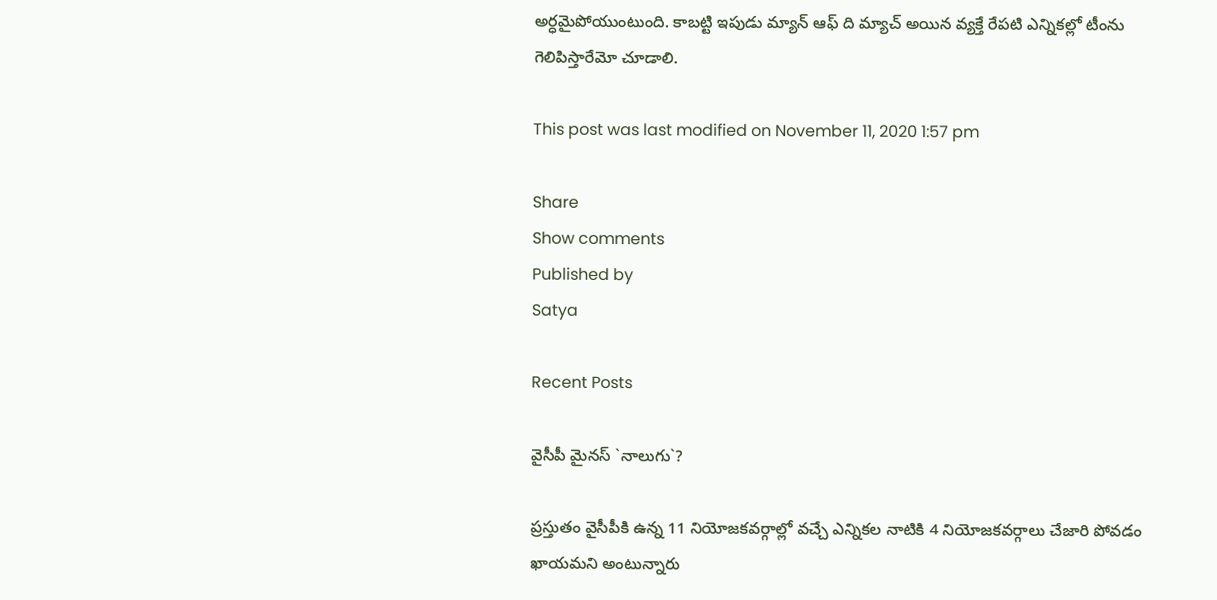అర్ధమైపోయుంటుంది. కాబట్టి ఇపుడు మ్యాన్ ఆఫ్ ది మ్యాచ్ అయిన వ్యక్తే రేపటి ఎన్నికల్లో టీంను గెలిపిస్తారేమో చూడాలి.

This post was last modified on November 11, 2020 1:57 pm

Share
Show comments
Published by
Satya

Recent Posts

వైసీపీ మైన‌స్ `నాలుగు`?

ప్ర‌స్తుతం వైసీపీకి ఉన్న 11 నియోజ‌క‌వ‌ర్గాల్లో వ‌చ్చే ఎన్నిక‌ల నాటికి 4 నియోజ‌క‌వ‌ర్గాలు చేజారి పోవ‌డం ఖాయ‌మ‌ని అంటున్నారు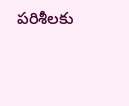ప‌రిశీల‌కు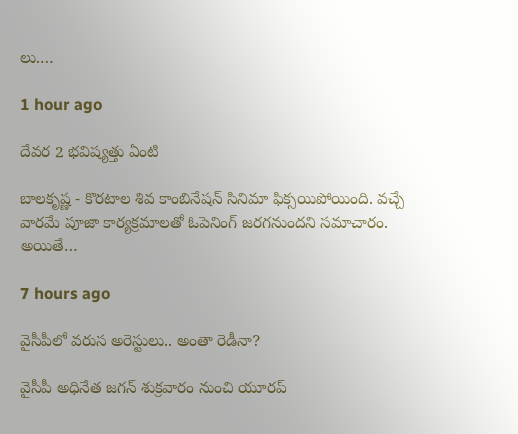లు.…

1 hour ago

దేవర 2 భవిష్యత్తు ఏంటి

బాలకృష్ణ - కొరటాల శివ కాంబినేషన్ సినిమా ఫిక్సయిపోయింది. వచ్చే వారమే పూజా కార్యక్రమాలతో ఓపెనింగ్ జరగనుందని సమాచారం. అయితే…

7 hours ago

వైసీపీలో వ‌రుస అరెస్టులు.. అంతా రెడీనా?

వైసీపీ అధినేత జ‌గ‌న్ శుక్ర‌వారం నుంచి యూర‌ప్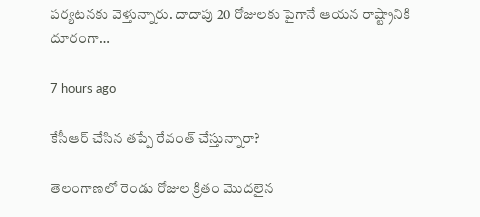ప‌ర్య‌ట‌న‌కు వెళ్తున్నారు. దాదాపు 20 రోజుల‌కు పైగానే ఆయ‌న రాష్ట్రానికి దూరంగా…

7 hours ago

కేసీఆర్ చేసిన తప్పే రేవంత్ చేస్తున్నారా?

తెలంగాణలో రెండు రోజుల క్రితం మొదలైన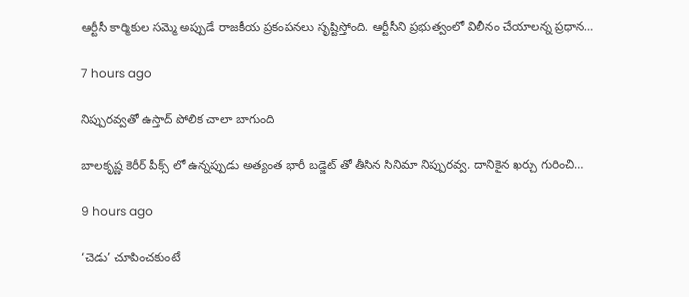ఆర్టీసీ కార్మికుల సమ్మె అప్పుడే రాజకీయ ప్రకంపనలు సృష్టిస్తోంది. ఆర్టీసీని ప్రభుత్వంలో విలీనం చేయాలన్న ప్రధాన…

7 hours ago

నిప్పురవ్వతో ఉస్తాద్ పోలిక చాలా బాగుంది

బాలకృష్ణ కెరీర్ పీక్స్ లో ఉన్నప్పుడు అత్యంత భారీ బడ్జెట్ తో తీసిన సినిమా నిప్పురవ్వ. దానికైన ఖర్చు గురించి…

9 hours ago

‘చెడు’ చూపించకుంటే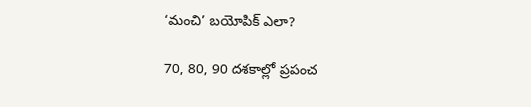‘మంచి’ బయోపిక్ ఎలా?

70, 80, 90 దశకాల్లో ప్రపంచ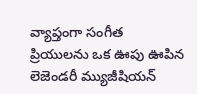వ్యాప్తంగా సంగీత ప్రియులను ఒక ఊపు ఊపిన లెజెండరీ మ్యుజీషియన్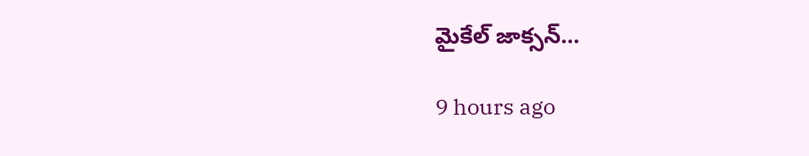మైకేల్ జాక్సన్…

9 hours ago